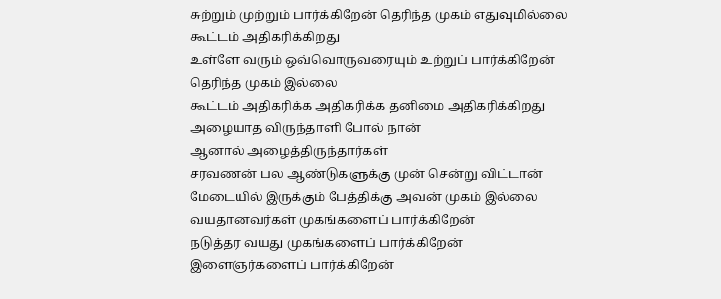சுற்றும் முற்றும் பார்க்கிறேன் தெரிந்த முகம் எதுவுமில்லை
கூட்டம் அதிகரிக்கிறது
உள்ளே வரும் ஒவ்வொருவரையும் உற்றுப் பார்க்கிறேன்
தெரிந்த முகம் இல்லை
கூட்டம் அதிகரிக்க அதிகரிக்க தனிமை அதிகரிக்கிறது
அழையாத விருந்தாளி போல் நான்
ஆனால் அழைத்திருந்தார்கள்
சரவணன் பல ஆண்டுகளுக்கு முன் சென்று விட்டான்
மேடையில் இருக்கும் பேத்திக்கு அவன் முகம் இல்லை
வயதானவர்கள் முகங்களைப் பார்க்கிறேன்
நடுத்தர வயது முகங்களைப் பார்க்கிறேன்
இளைஞர்களைப் பார்க்கிறேன்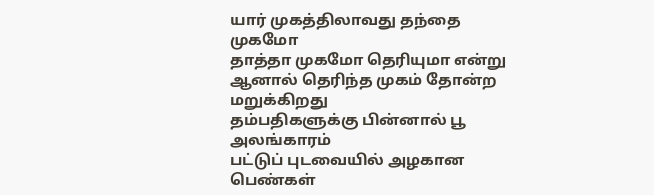யார் முகத்திலாவது தந்தை முகமோ
தாத்தா முகமோ தெரியுமா என்று
ஆனால் தெரிந்த முகம் தோன்ற மறுக்கிறது
தம்பதிகளுக்கு பின்னால் பூ அலங்காரம்
பட்டுப் புடவையில் அழகான பெண்கள்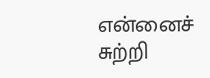என்னைச் சுற்றி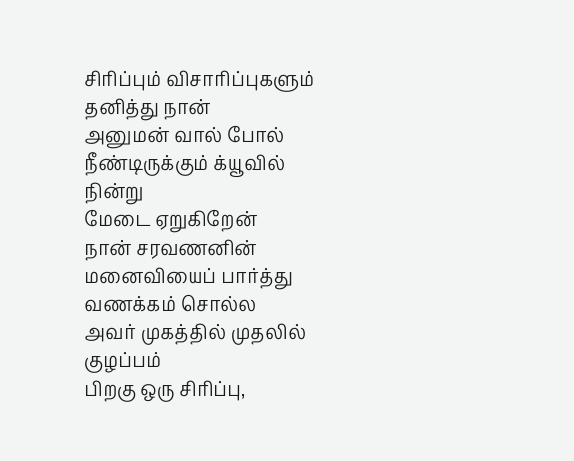சிரிப்பும் விசாரிப்புகளும்
தனித்து நான்
அனுமன் வால் போல் நீண்டிருக்கும் க்யூவில் நின்று
மேடை ஏறுகிறேன்
நான் சரவணனின் மனைவியைப் பார்த்து வணக்கம் சொல்ல
அவர் முகத்தில் முதலில் குழப்பம்
பிறகு ஒரு சிரிப்பு,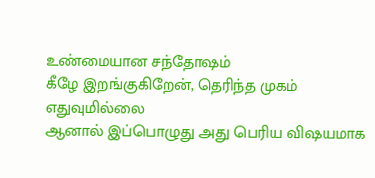உண்மையான சந்தோஷம்
கீழே இறங்குகிறேன், தெரிந்த முகம் எதுவுமில்லை
ஆனால் இப்பொழுது அது பெரிய விஷயமாக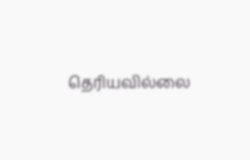தெரியவில்லை